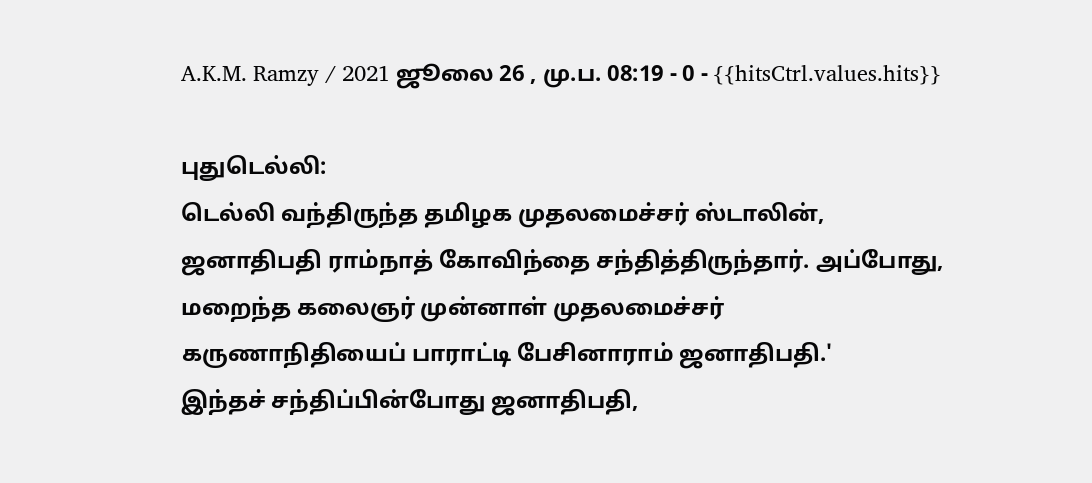A.K.M. Ramzy / 2021 ஜூலை 26 , மு.ப. 08:19 - 0 - {{hitsCtrl.values.hits}}

புதுடெல்லி:
டெல்லி வந்திருந்த தமிழக முதலமைச்சர் ஸ்டாலின், ஜனாதிபதி ராம்நாத் கோவிந்தை சந்தித்திருந்தார். அப்போது, மறைந்த கலைஞர் முன்னாள் முதலமைச்சர் கருணாநிதியைப் பாராட்டி பேசினாராம் ஜனாதிபதி.'
இந்தச் சந்திப்பின்போது ஜனாதிபதி,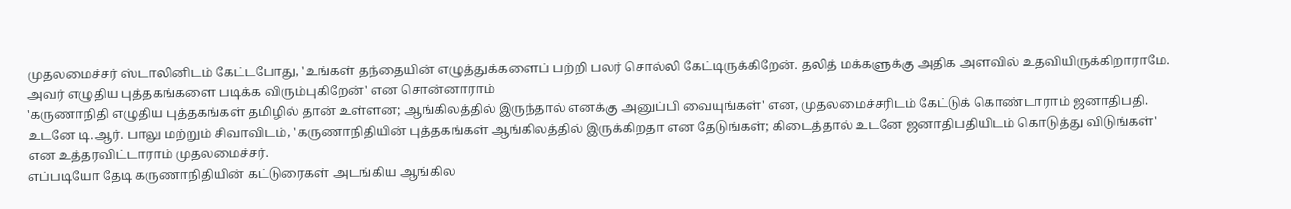முதலமைச்சர் ஸ்டாலினிடம் கேட்டபோது, 'உங்கள் தந்தையின் எழுத்துக்களைப் பற்றி பலர் சொல்லி கேட்டிருக்கிறேன். தலித் மக்களுக்கு அதிக அளவில் உதவியிருக்கிறாராமே. அவர் எழுதிய புத்தகங்களை படிக்க விரும்புகிறேன்' என சொன்னாராம்
'கருணாநிதி எழுதிய புத்தகங்கள் தமிழில் தான் உள்ளன; ஆங்கிலத்தில் இருந்தால் எனக்கு அனுப்பி வையுங்கள்' என, முதலமைச்சரிடம் கேட்டுக் கொண்டாராம் ஜனாதிபதி. உடனே டி.ஆர். பாலு மற்றும் சிவாவிடம், 'கருணாநிதியின் புத்தகங்கள் ஆங்கிலத்தில் இருக்கிறதா என தேடுங்கள்; கிடைத்தால் உடனே ஜனாதிபதியிடம் கொடுத்து விடுங்கள்' என உத்தரவிட்டாராம் முதலமைச்சர்.
எப்படியோ தேடி கருணாநிதியின் கட்டுரைகள் அடங்கிய ஆங்கில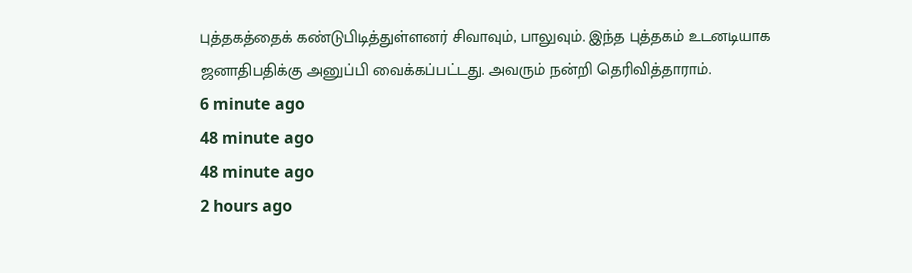புத்தகத்தைக் கண்டுபிடித்துள்ளனர் சிவாவும், பாலுவும். இந்த புத்தகம் உடனடியாக ஜனாதிபதிக்கு அனுப்பி வைக்கப்பட்டது. அவரும் நன்றி தெரிவித்தாராம்.
6 minute ago
48 minute ago
48 minute ago
2 hours ago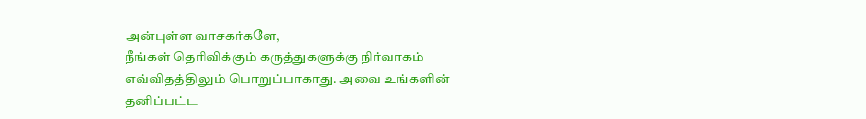அன்புள்ள வாசகர்களே,
நீங்கள் தெரிவிக்கும் கருத்துகளுக்கு நிர்வாகம் எவ்விதத்திலும் பொறுப்பாகாது. அவை உங்களின் தனிப்பட்ட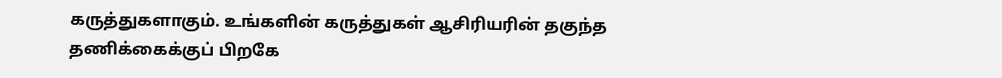கருத்துகளாகும். உங்களின் கருத்துகள் ஆசிரியரின் தகுந்த தணிக்கைக்குப் பிறகே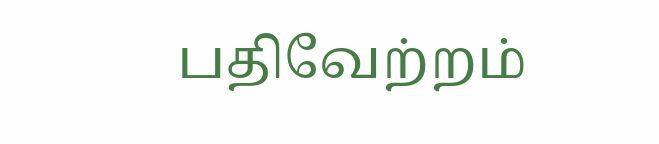பதிவேற்றம்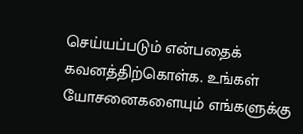செய்யப்படும் என்பதைக் கவனத்திற்கொள்க. உங்கள் யோசனைகளையும் எங்களுக்கு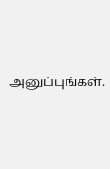அனுப்புங்கள்.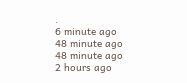.
6 minute ago
48 minute ago
48 minute ago
2 hours ago